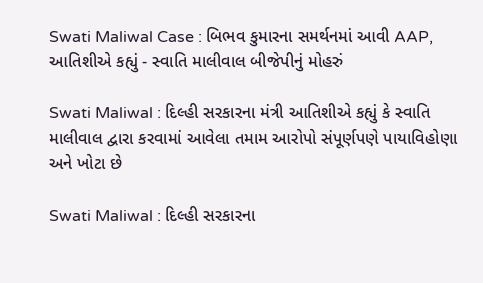Swati Maliwal Case : બિભવ કુમારના સમર્થનમાં આવી AAP, આતિશીએ કહ્યું - સ્વાતિ માલીવાલ બીજેપીનું મોહરું

Swati Maliwal : દિલ્હી સરકારના મંત્રી આતિશીએ કહ્યું કે સ્વાતિ માલીવાલ દ્વારા કરવામાં આવેલા તમામ આરોપો સંપૂર્ણપણે પાયાવિહોણા અને ખોટા છે

Swati Maliwal : દિલ્હી સરકારના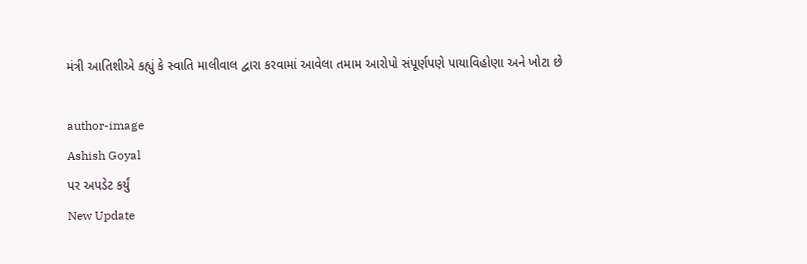મંત્રી આતિશીએ કહ્યું કે સ્વાતિ માલીવાલ દ્વારા કરવામાં આવેલા તમામ આરોપો સંપૂર્ણપણે પાયાવિહોણા અને ખોટા છે

author-image
Ashish Goyal
પર અપડેટ કર્યું
New Update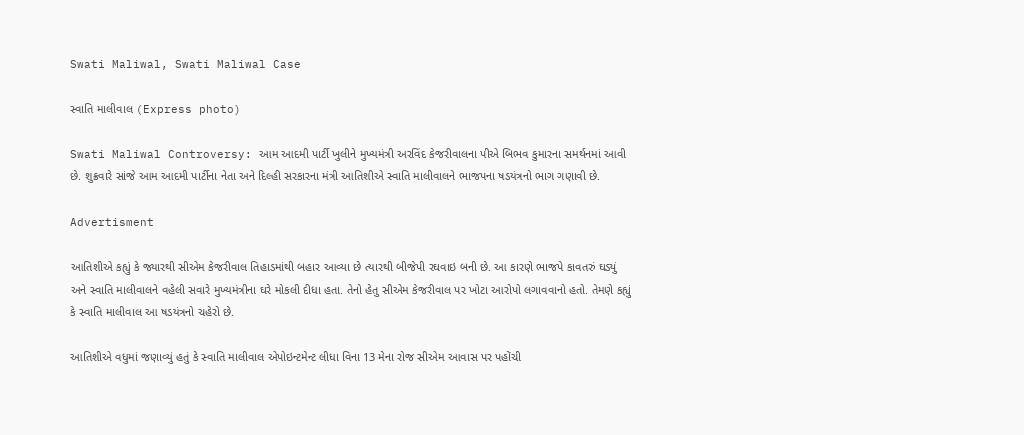Swati Maliwal, Swati Maliwal Case

સ્વાતિ માલીવાલ (Express photo)

Swati Maliwal Controversy: આમ આદમી પાર્ટી ખુલીને મુખ્યમંત્રી અરવિંદ કેજરીવાલના પીએ બિભવ કુમારના સમર્થનમાં આવી છે. શુક્રવારે સાંજે આમ આદમી પાર્ટીના નેતા અને દિલ્હી સરકારના મંત્રી આતિશીએ સ્વાતિ માલીવાલને ભાજપના ષડયંત્રનો ભાગ ગણાવી છે.

Advertisment

આતિશીએ કહ્યું કે જ્યારથી સીએમ કેજરીવાલ તિહાડમાંથી બહાર આવ્યા છે ત્યારથી બીજેપી રઘવાઇ બની છે. આ કારણે ભાજપે કાવતરું ઘડ્યું અને સ્વાતિ માલીવાલને વહેલી સવારે મુખ્યમંત્રીના ઘરે મોકલી દીધા હતા. તેનો હેતુ સીએમ કેજરીવાલ પર ખોટા આરોપો લગાવવાનો હતો. તેમણે કહ્યું કે સ્વાતિ માલીવાલ આ ષડયંત્રનો ચહેરો છે.

આતિશીએ વધુમાં જણાવ્યું હતું કે સ્વાતિ માલીવાલ એપોઇન્ટમેન્ટ લીધા વિના 13 મેના રોજ સીએમ આવાસ પર પહોંચી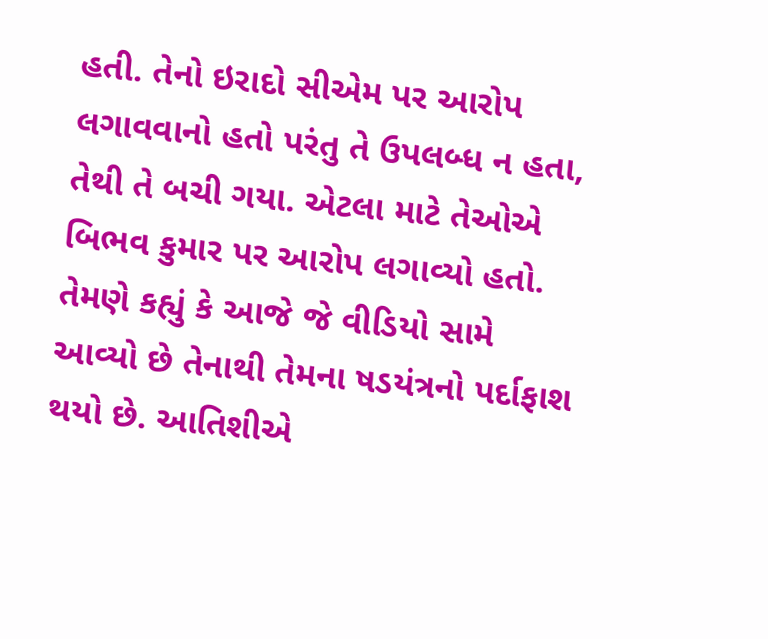હતી. તેનો ઇરાદો સીએમ પર આરોપ લગાવવાનો હતો પરંતુ તે ઉપલબ્ધ ન હતા, તેથી તે બચી ગયા. એટલા માટે તેઓએ બિભવ કુમાર પર આરોપ લગાવ્યો હતો. તેમણે કહ્યું કે આજે જે વીડિયો સામે આવ્યો છે તેનાથી તેમના ષડયંત્રનો પર્દાફાશ થયો છે. આતિશીએ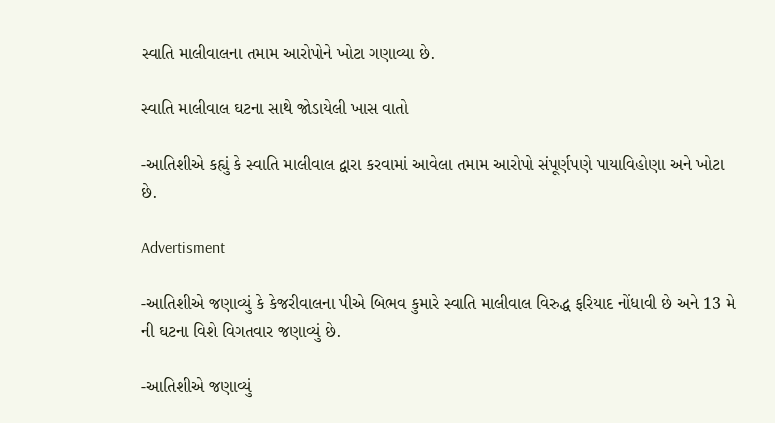સ્વાતિ માલીવાલના તમામ આરોપોને ખોટા ગણાવ્યા છે.

સ્વાતિ માલીવાલ ઘટના સાથે જોડાયેલી ખાસ વાતો

-આતિશીએ કહ્યું કે સ્વાતિ માલીવાલ દ્વારા કરવામાં આવેલા તમામ આરોપો સંપૂર્ણપણે પાયાવિહોણા અને ખોટા છે.

Advertisment

-આતિશીએ જણાવ્યું કે કેજરીવાલના પીએ બિભવ કુમારે સ્વાતિ માલીવાલ વિરુદ્ધ ફરિયાદ નોંધાવી છે અને 13 મે ની ઘટના વિશે વિગતવાર જણાવ્યું છે.

-આતિશીએ જણાવ્યું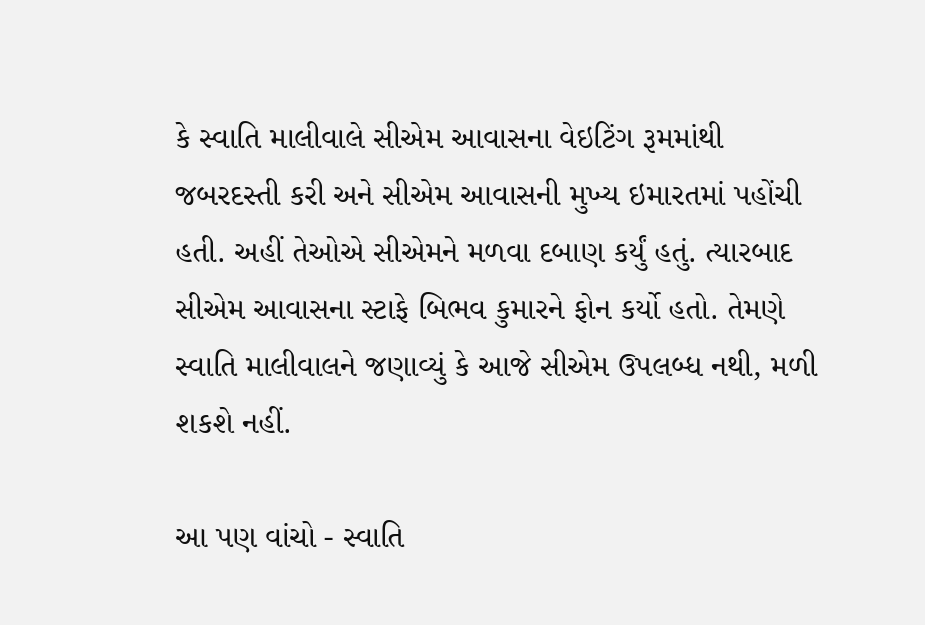કે સ્વાતિ માલીવાલે સીએમ આવાસના વેઇટિંગ રૂમમાંથી જબરદસ્તી કરી અને સીએમ આવાસની મુખ્ય ઇમારતમાં પહોંચી હતી. અહીં તેઓએ સીએમને મળવા દબાણ કર્યું હતું. ત્યારબાદ સીએમ આવાસના સ્ટાફે બિભવ કુમારને ફોન કર્યો હતો. તેમણે સ્વાતિ માલીવાલને જણાવ્યું કે આજે સીએમ ઉપલબ્ધ નથી, મળી શકશે નહીં.

આ પણ વાંચો - સ્વાતિ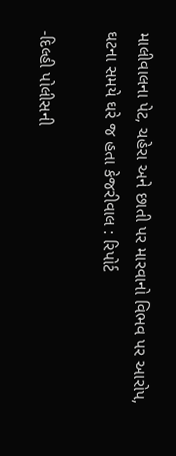માલીવાલના પેટ, ચહેરા અને છાતી પર મારવાનો વિભવ પર આરોપ, ઘટના સમયે ઘરે જ હતા કેજરીવાલ : રિપોર્ટ

-દિલ્હી પોલીસની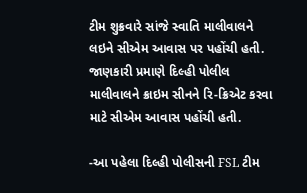ટીમ શુક્રવારે સાંજે સ્વાતિ માલીવાલને લઇને સીએમ આવાસ પર પહોંચી હતી. જાણકારી પ્રમાણે દિલ્હી પોલીલ માલીવાલને ક્રાઇમ સીનને રિ-ક્રિએટ કરવા માટે સીએમ આવાસ પહોંચી હતી.

-આ પહેલા દિલ્હી પોલીસની FSL ટીમ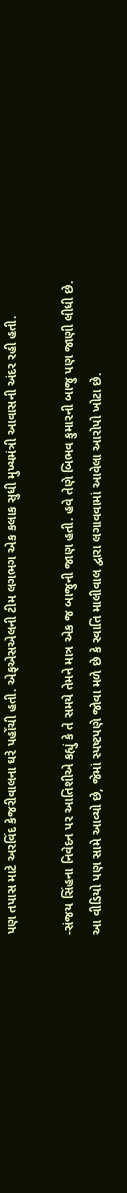પણ તપાસ માટે અરવિંદ કેજરીવાલના ઘરે પહોંચી હતી. એફએસએલની ટીમ લગભગ એક કલાક સુધી મુખ્યમંત્રી આવાસની અંદર રહી હતી.

-સંજય સિંહના નિવેદન પર આતિશીએ કહ્યું કે તે સમયે તેમને માત્ર એક જ બાજુની જાણ હતી. હવે તેણે બિભવ કુમારની બાજુ પણ જાણી લીધી છે. આ વીડિયો પણ સામે આવ્યો છે, જેમાં સ્પષ્ટપણે જોવા મળે છે કે સ્વાતિ માલીવાલ દ્વારા લગાવવામાં આવેલા આરોપો ખોટા છે.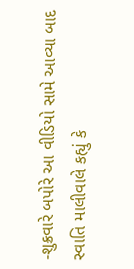-શુક્રવારે બપોરે આ વીડિયો સામે આવ્યા બાદ સ્વાતિ માલીવાલે કહ્યું કે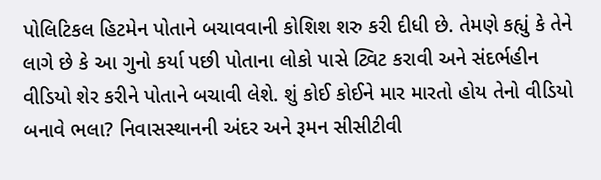પોલિટિકલ હિટમેન પોતાને બચાવવાની કોશિશ શરુ કરી દીધી છે. તેમણે કહ્યું કે તેને લાગે છે કે આ ગુનો કર્યા પછી પોતાના લોકો પાસે ટ્વિટ કરાવી અને સંદર્ભહીન વીડિયો શેર કરીને પોતાને બચાવી લેશે. શું કોઈ કોઈને માર મારતો હોય તેનો વીડિયો બનાવે ભલા? નિવાસસ્થાનની અંદર અને રૂમન સીસીટીવી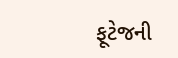ફૂટેજની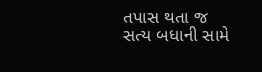તપાસ થતા જ સત્ય બધાની સામે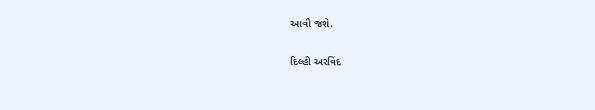આવી જશે.

દિલ્હી અરવિંદ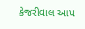કેજરીવાલ આપ